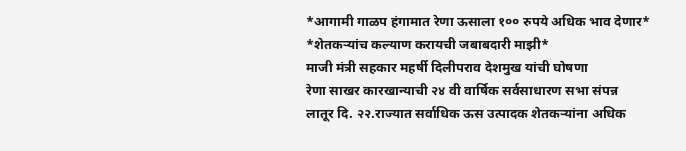*आगामी गाळप हंगामात रेणा ऊसाला १०० रुपये अधिक भाव देणार*
*शेतकऱ्यांच कल्याण करायची जबाबदारी माझी*
माजी मंत्री सहकार महर्षी दिलीपराव देशमुख यांची घोषणा
रेणा साखर कारखान्याची २४ वी वार्षिक सर्वसाधारण सभा संपन्न
लातूर दि. २२.राज्यात सर्वाधिक ऊस उत्पादक शेतकऱ्यांना अधिक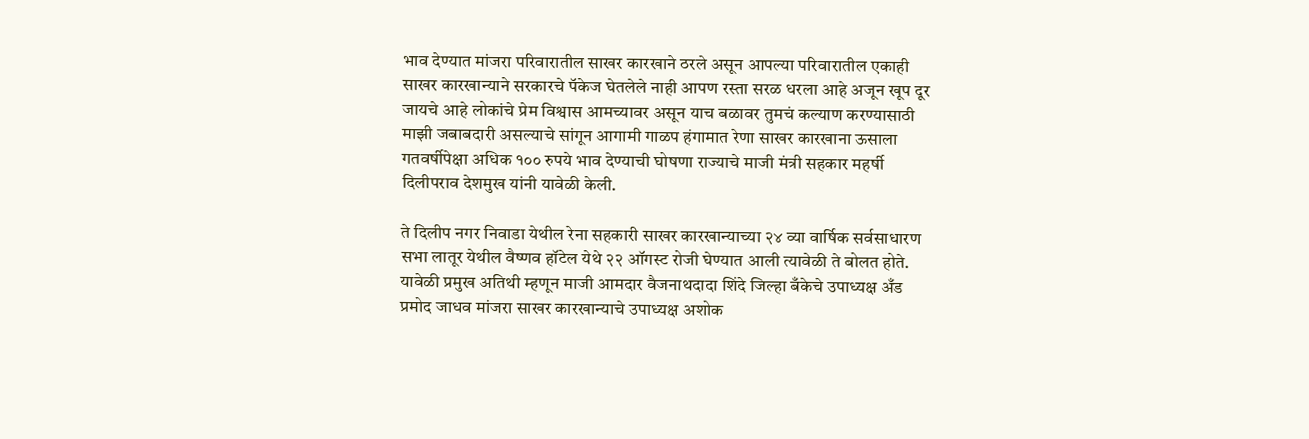भाव देण्यात मांजरा परिवारातील साखर कारखाने ठरले असून आपल्या परिवारातील एकाही साखर कारखान्याने सरकारचे पॅकेज घेतलेले नाही आपण रस्ता सरळ धरला आहे अजून खूप दूर जायचे आहे लोकांचे प्रेम विश्वास आमच्यावर असून याच बळावर तुमचं कल्याण करण्यासाठी माझी जबाबदारी असल्याचे सांगून आगामी गाळप हंगामात रेणा साखर कारखाना ऊसाला गतवर्षीपेक्षा अधिक १०० रुपये भाव देण्याची घोषणा राज्याचे माजी मंत्री सहकार महर्षी दिलीपराव देशमुख यांनी यावेळी केली.

ते दिलीप नगर निवाडा येथील रेना सहकारी साखर कारखान्याच्या २४ व्या वार्षिक सर्वसाधारण सभा लातूर येथील वैष्णव हॉटेल येथे २२ ऑगस्ट रोजी घेण्यात आली त्यावेळी ते बोलत होते. यावेळी प्रमुख अतिथी म्हणून माजी आमदार वैजनाथदादा शिंदे जिल्हा बँकेचे उपाध्यक्ष अँड प्रमोद जाधव मांजरा साखर कारखान्याचे उपाध्यक्ष अशोक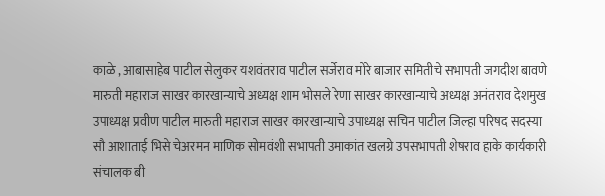काळे , आबासाहेब पाटील सेलुकर यशवंतराव पाटील सर्जेराव मोरे बाजार समितीचे सभापती जगदीश बावणे मारुती महाराज साखर कारखान्याचे अध्यक्ष शाम भोसले रेणा साखर कारखान्याचे अध्यक्ष अनंतराव देशमुख उपाध्यक्ष प्रवीण पाटील मारुती महाराज साखर कारखान्याचे उपाध्यक्ष सचिन पाटील जिल्हा परिषद सदस्या सौ आशाताई भिसे चेअरमन माणिक सोमवंशी सभापती उमाकांत खलग्रे उपसभापती शेषराव हाके कार्यकारी संचालक बी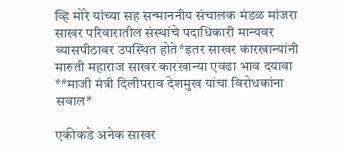व्हि मोरे यांच्या सह सन्माननीय संचालक मंडळ मांजरा साखर परिवारातील संस्थांचे पदाधिकारी मान्यवर व्यासपीठावर उपस्थित होते*इतर साखर कारखान्यांनी मारुती महाराज साखर कारखान्या एवढा भाव दयावा
**माजी मंत्री दिलीपराव देशमुख यांचा विरोधकांना सवाल*

एकीकडे अनेक साखर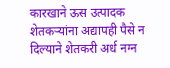कारखाने ऊस उत्पादक शेतकऱ्यांना अद्यापही पैसे न दिल्याने शेतकरी अर्ध नग्न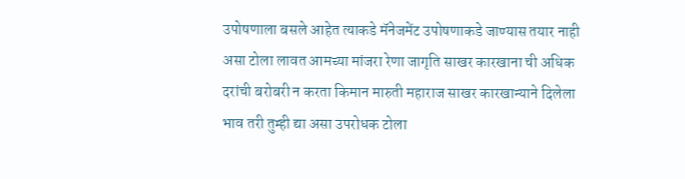उपोषणाला बसले आहेत त्याकडे मॅनेजमेंट उपोषणाकडे जाण्यास तयार नाही असा टोला लावत आमच्या मांजरा रेणा जागृति साखर कारखाना ची अधिक दरांची बरोबरी न करता किमान मारुती महाराज साखर कारखान्याने दिलेला भाव तरी तुम्ही द्या असा उपरोधक टोला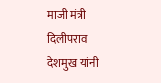माजी मंत्री दिलीपराव देशमुख यांनी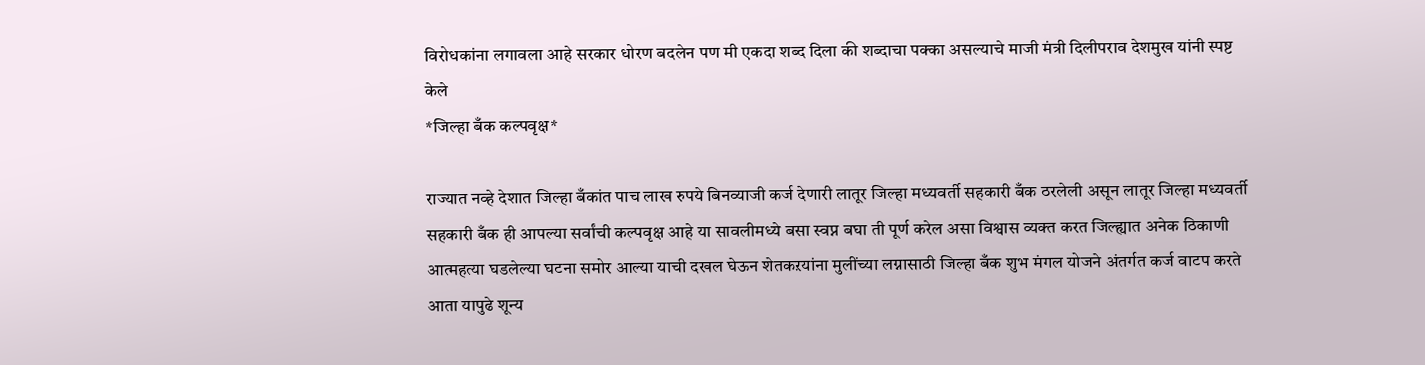विरोधकांना लगावला आहे सरकार धोरण बदलेन पण मी एकदा शब्द दिला की शब्दाचा पक्का असल्याचे माजी मंत्री दिलीपराव देशमुख यांनी स्पष्ट केले
*जिल्हा बँक कल्पवृक्ष*

राज्यात नव्हे देशात जिल्हा बँकांत पाच लाख रुपये बिनव्याजी कर्ज देणारी लातूर जिल्हा मध्यवर्ती सहकारी बँक ठरलेली असून लातूर जिल्हा मध्यवर्ती सहकारी बँक ही आपल्या सर्वांची कल्पवृक्ष आहे या सावलीमध्ये बसा स्वप्न बघा ती पूर्ण करेल असा विश्वास व्यक्त करत जिल्ह्यात अनेक ठिकाणी आत्महत्या घडलेल्या घटना समोर आल्या याची दखल घेऊन शेतकऱयांना मुलींच्या लग्नासाठी जिल्हा बँक शुभ मंगल योजने अंतर्गत कर्ज वाटप करते आता यापुढे शून्य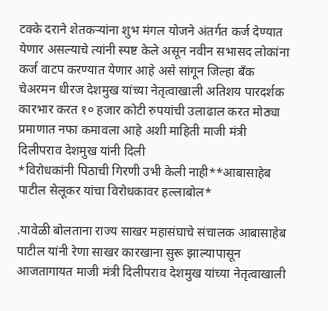टक्के दराने शेतकऱ्यांना शुभ मंगल योजने अंतर्गत कर्ज देण्यात येणार असल्याचे त्यांनी स्पष्ट केले असून नवीन सभासद लोकांना कर्ज वाटप करण्यात येणार आहे असे सांगून जिल्हा बँक चेअरमन धीरज देशमुख यांच्या नेतृत्वाखाली अतिशय पारदर्शक कारभार करत १० हजार कोटी रुपयांची उलाढाल करत मोठ्या प्रमाणात नफा कमावला आहे अशी माहिती माजी मंत्री दिलीपराव देशमुख यांनी दिली
*विरोधकांनी पिठाची गिरणी उभी केली नाही**आबासाहेब पाटील सेलूकर यांचा विरोधकावर हल्लाबोल*

.यावेळी बोलताना राज्य साखर महासंघाचे संचालक आबासाहेब पाटील यांनी रेणा साखर कारखाना सुरू झाल्यापासून आजतागायत माजी मंत्री दिलीपराव देशमुख यांच्या नेतृत्वाखाली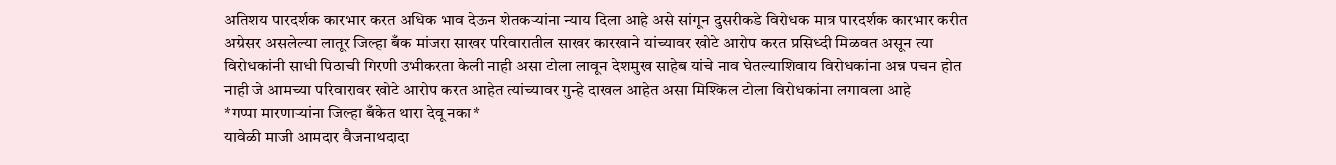अतिशय पारदर्शक कारभार करत अधिक भाव देऊन शेतकऱ्यांना न्याय दिला आहे असे सांगून दुसरीकडे विरोधक मात्र पारदर्शक कारभार करीत अग्रेसर असलेल्या लातूर जिल्हा बँक मांजरा साखर परिवारातील साखर कारखाने यांच्यावर खोटे आरोप करत प्रसिध्दी मिळवत असून त्या विरोधकांनी साधी पिठाची गिरणी उभीकरता केली नाही असा टोला लावून देशमुख साहेब यांचे नाव घेतल्याशिवाय विरोधकांना अन्न पचन होत नाही जे आमच्या परिवारावर खोटे आरोप करत आहेत त्यांच्यावर गुन्हे दाखल आहेत असा मिश्किल टोला विरोधकांना लगावला आहे
*गप्पा मारणाऱ्यांना जिल्हा बँकेत थारा देवू नका*
यावेळी माजी आमदार वैजनाथदादा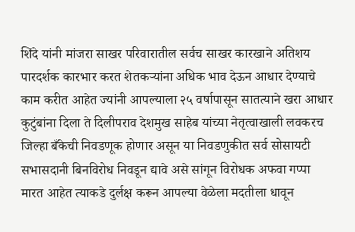शिंदे यांनी मांजरा साखर परिवारातील सर्वच साखर कारखाने अतिशय पारदर्शक कारभार करत शेतकऱ्यांना अधिक भाव देऊन आधार देण्याचे काम करीत आहेत ज्यांनी आपल्याला २५ वर्षापासून सातत्याने खरा आधार कुटुंबांना दिला ते दिलीपराव देशमुख साहेब यांच्या नेतृत्वाखाली लवकरच जिल्हा बँकेची निवडणूक होणार असून या निवडणुकीत सर्व सोसायटी सभासदानी बिनविरोध निवडून द्यावे असे सांगून विरोधक अफवा गप्पा मारत आहेत त्याकडे दुर्लक्ष करून आपल्या वेळेला मदतीला धावून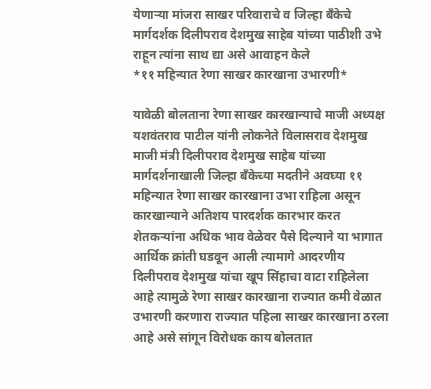येणाऱ्या मांजरा साखर परिवाराचे व जिल्हा बँकेचे मार्गदर्शक दिलीपराव देशमुख साहेब यांच्या पाठीशी उभे राहून त्यांना साथ द्या असे आवाहन केले
*११ महिन्यात रेणा साखर कारखाना उभारणी*

यावेळी बोलताना रेणा साखर कारखान्याचे माजी अध्यक्ष यशवंतराव पाटील यांनी लोकनेते विलासराव देशमुख माजी मंत्री दिलीपराव देशमुख साहेब यांच्या मार्गदर्शनाखाली जिल्हा बँकेच्या मदतीने अवघ्या ११ महिन्यात रेणा साखर कारखाना उभा राहिला असून कारखान्याने अतिशय पारदर्शक कारभार करत शेतकऱ्यांना अधिक भाव वेळेवर पैसे दिल्याने या भागात आर्थिक क्रांती घडवून आली त्यामागे आदरणीय दिलीपराव देशमुख यांचा खूप सिंहाचा वाटा राहिलेला आहे त्यामुळे रेणा साखर कारखाना राज्यात कमी वेळात उभारणी करणारा राज्यात पहिला साखर कारखाना ठरला आहे असे सांगून विरोधक काय बोलतात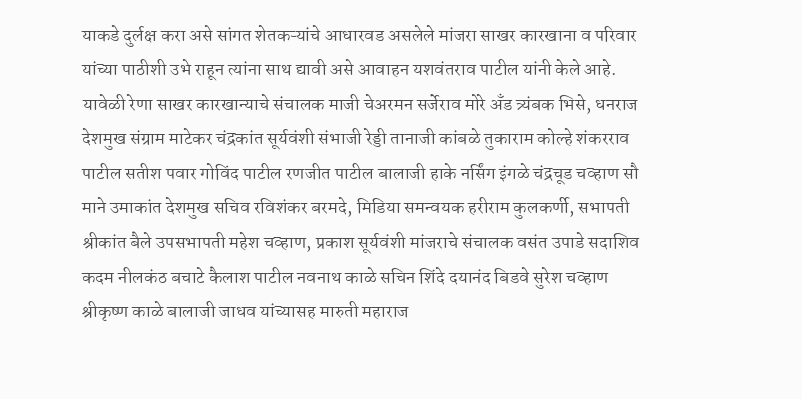याकडे दुर्लक्ष करा असे सांगत शेतकऱ्यांचे आधारवड असलेले मांजरा साखर कारखाना व परिवार यांच्या पाठीशी उभे राहून त्यांना साथ द्यावी असे आवाहन यशवंतराव पाटील यांनी केले आहे.
यावेळी रेणा साखर कारखान्याचे संचालक माजी चेअरमन सर्जेराव मोरे अँड त्र्यंबक भिसे, धनराज देशमुख संग्राम माटेकर चंद्रकांत सूर्यवंशी संभाजी रेड्डी तानाजी कांबळे तुकाराम कोल्हे शंकरराव पाटील सतीश पवार गोविंद पाटील रणजीत पाटील बालाजी हाके नर्सिंग इंगळे चंद्रचूड चव्हाण सौ माने उमाकांत देशमुख सचिव रविशंकर बरमदे, मिडिया समन्वयक हरीराम कुलकर्णी, सभापती श्रीकांत बैले उपसभापती महेश चव्हाण, प्रकाश सूर्यवंशी मांजराचे संचालक वसंत उपाडे सदाशिव कदम नीलकंठ बचाटे कैलाश पाटील नवनाथ काळे सचिन शिंदे दयानंद बिडवे सुरेश चव्हाण श्रीकृष्ण काळे बालाजी जाधव यांच्यासह मारुती महाराज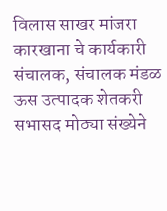विलास साखर मांजरा कारखाना चे कार्यकारी संचालक, संचालक मंडळ ऊस उत्पादक शेतकरी सभासद मोठ्या संख्येने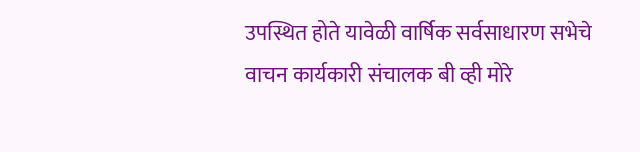उपस्थित होते यावेळी वार्षिक सर्वसाधारण सभेचे वाचन कार्यकारी संचालक बी व्ही मोरे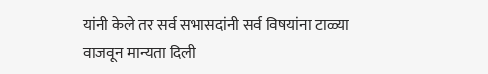यांनी केले तर सर्व सभासदांनी सर्व विषयांना टाळ्या वाजवून मान्यता दिली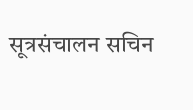सूत्रसंचालन सचिन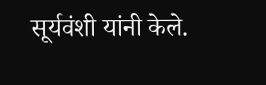सूर्यवंशी यांनी केले.